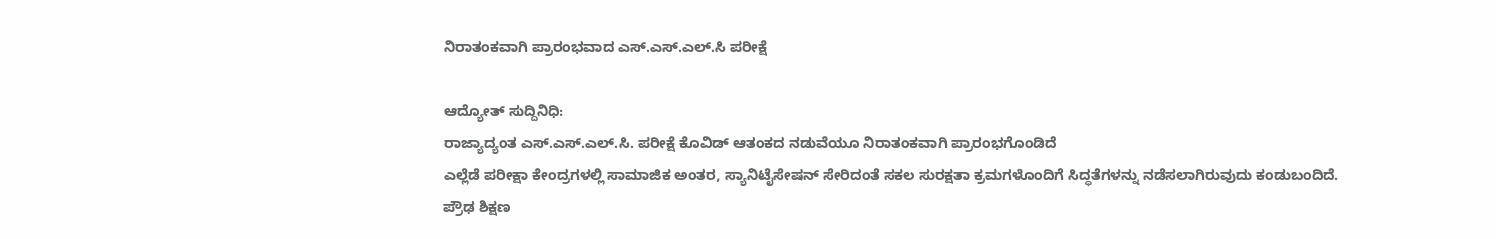ನಿರಾತಂಕವಾಗಿ ಪ್ರಾರಂಭವಾದ ಎಸ್.ಎಸ್.ಎಲ್.ಸಿ ಪರೀಕ್ಷೆ

ಆದ್ಯೋತ್ ಸುದ್ದಿನಿಧಿ:
ರಾಜ್ಯಾದ್ಯಂತ ಎಸ್.ಎಸ್.ಎಲ್.ಸಿ. ಪರೀಕ್ಷೆ ಕೊವಿಡ್ ಆತಂಕದ ನಡುವೆಯೂ ನಿರಾತಂಕವಾಗಿ ಪ್ರಾರಂಭಗೊಂಡಿದೆ
ಎಲ್ಲೆಡೆ ಪರೀಕ್ಷಾ ಕೇಂದ್ರಗಳಲ್ಲಿ ಸಾಮಾಜಿಕ ಅಂತರ, ಸ್ಯಾನಿಟೈಸೇಷನ್‌ ಸೇರಿದಂತೆ ಸಕಲ ಸುರಕ್ಷತಾ ಕ್ರಮಗಳೊಂದಿಗೆ ಸಿದ್ಧತೆಗಳನ್ನು ನಡೆಸಲಾಗಿರುವುದು ಕಂಡುಬಂದಿದೆ.
ಪ್ರೌಢ ಶಿಕ್ಷಣ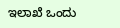ಇಲಾಖೆ ಒಂದು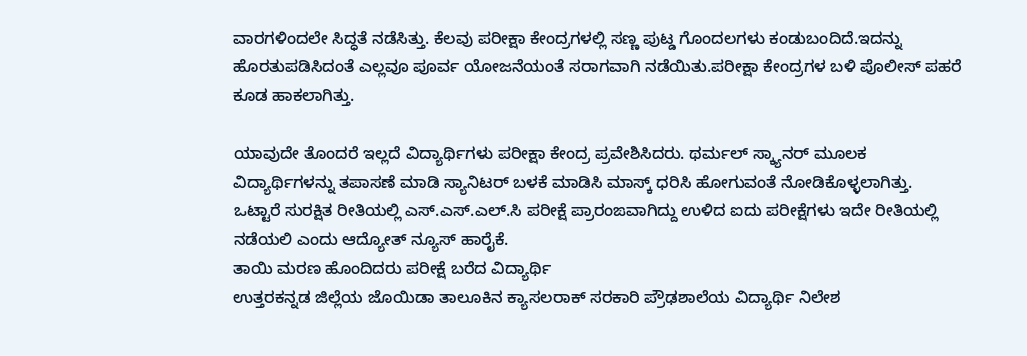ವಾರಗಳಿಂದಲೇ ಸಿದ್ಧತೆ ನಡೆಸಿತ್ತು. ಕೆಲವು ಪರೀಕ್ಷಾ ಕೇಂದ್ರಗಳಲ್ಲಿ ಸಣ್ಣ ಪುಟ್ಡ ಗೊಂದಲಗಳು ಕಂಡುಬಂದಿದೆ.ಇದನ್ನು ಹೊರತುಪಡಿಸಿದಂತೆ ಎಲ್ಲವೂ ಪೂರ್ವ ಯೋಜನೆಯಂತೆ ಸರಾಗವಾಗಿ ನಡೆಯಿತು.ಪರೀಕ್ಷಾ ಕೇಂದ್ರಗಳ ಬಳಿ ಪೊಲೀಸ್ ಪಹರೆ ಕೂಡ ಹಾಕಲಾಗಿತ್ತು.

ಯಾವುದೇ ತೊಂದರೆ ಇಲ್ಲದೆ ವಿದ್ಯಾರ್ಥಿಗಳು ಪರೀಕ್ಷಾ ಕೇಂದ್ರ ಪ್ರವೇಶಿಸಿದರು. ಥರ್ಮಲ್ ಸ್ಕ್ಯಾನರ್ ಮೂಲಕ ವಿದ್ಯಾರ್ಥಿಗಳನ್ನು ತಪಾಸಣೆ ಮಾಡಿ ಸ್ಯಾನಿಟರ್ ಬಳಕೆ ಮಾಡಿಸಿ ಮಾಸ್ಕ್ ಧರಿಸಿ ಹೋಗುವಂತೆ ನೋಡಿಕೊಳ್ಳಲಾಗಿತ್ತು.
ಒಟ್ಟಾರೆ ಸುರಕ್ಷಿತ ರೀತಿಯಲ್ಲಿ ಎಸ್.ಎಸ್.ಎಲ್.ಸಿ ಪರೀಕ್ಷೆ ಪ್ರಾರಂಙವಾಗಿದ್ದು ಉಳಿದ ಐದು ಪರೀಕ್ಷೆಗಳು ಇದೇ ರೀತಿಯಲ್ಲಿ ನಡೆಯಲಿ ಎಂದು ಆದ್ಯೋತ್ ನ್ಯೂಸ್ ಹಾರೈಕೆ.
ತಾಯಿ ಮರಣ ಹೊಂದಿದರು ಪರೀಕ್ಷೆ ಬರೆದ ವಿದ್ಯಾರ್ಥಿ
ಉತ್ತರಕನ್ನಡ ಜಿಲ್ಲೆಯ ಜೊಯಿಡಾ ತಾಲೂಕಿನ ಕ್ಯಾಸಲರಾಕ್ ಸರಕಾರಿ ಪ್ರೌಢಶಾಲೆಯ ವಿದ್ಯಾರ್ಥಿ ನಿಲೇಶ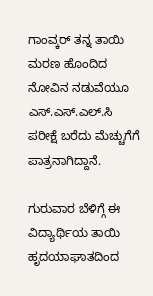ಗಾಂವ್ಕರ್ ತನ್ನ ತಾಯಿ ಮರಣ ಹೊಂದಿದ ನೋವಿನ ನಡುವೆಯೂ ಎಸ್.ಎಸ್.ಎಲ್.ಸಿ ಪರೀಕ್ಷೆ ಬರೆದು ಮೆಚ್ಚುಗೆಗೆ ಪಾತ್ರನಾಗಿದ್ದಾನೆ.

ಗುರುವಾರ ಬೆಳಿಗ್ಗೆ ಈ ವಿದ್ಯಾರ್ಥಿಯ ತಾಯಿ ಹೃದಯಾಘಾತದಿಂದ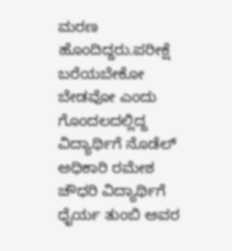ಮರಣ ಹೊಂದಿದ್ದರು.ಪರೀಕ್ಷೆ ಬರೆಯಬೇಕೋ ಬೇಡವೋ ಎಂದು ಗೊಂದಲದಲ್ಲಿದ್ದ ವಿದ್ಯಾರ್ಥಿಗೆ ನೊಡೆಲ್ ಅಧಿಕಾರಿ ರಮೇಶ ಚೌಧರಿ ವಿದ್ಯಾರ್ಥಿಗೆ ಧೈರ್ಯ ತುಂಬಿ ಅವರ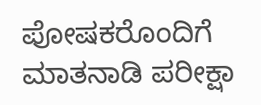ಪೋಷಕರೊಂದಿಗೆ ಮಾತನಾಡಿ ಪರೀಕ್ಷಾ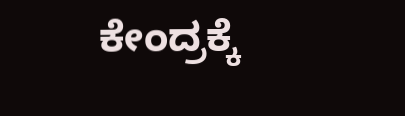ಕೇಂದ್ರಕ್ಕೆ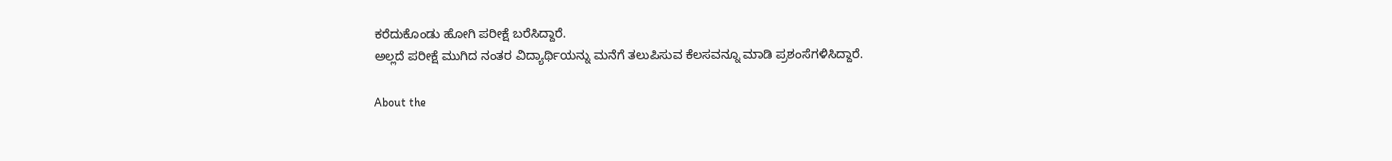ಕರೆದುಕೊಂಡು ಹೋಗಿ ಪರೀಕ್ಷೆ ಬರೆಸಿದ್ದಾರೆ.
ಅಲ್ಲದೆ ಪರೀಕ್ಷೆ ಮುಗಿದ ನಂತರ ವಿದ್ಯಾರ್ಥಿಯನ್ನು ಮನೆಗೆ ತಲುಪಿಸುವ ಕೆಲಸವನ್ನೂ ಮಾಡಿ ಪ್ರಶಂಸೆಗಳಿಸಿದ್ದಾರೆ.

About the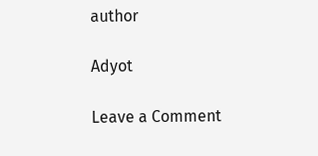author

Adyot

Leave a Comment